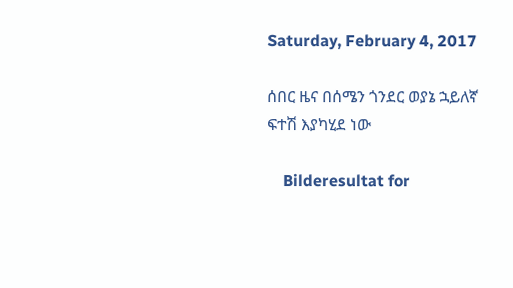Saturday, February 4, 2017

ሰበር ዜና በሰሜን ጎንደር ወያኔ ኋይለኛ ፍተሽ እያካሂደ ነው

    Bilderesultat for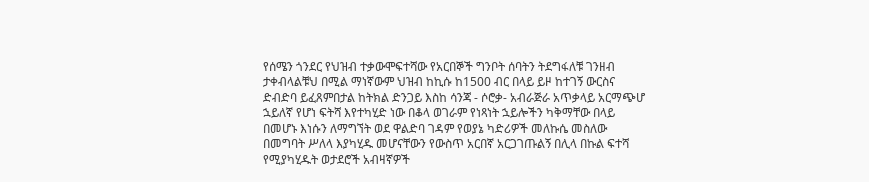የሰሜን ጎንደር የህዝብ ተቃውሞፍተሻው የአርበኞች ግንቦት ሰባትን ትደግፋለቹ ገንዘብ ታቀብላልቹህ በሚል ማነኛውም ህዝብ ከኪሱ ከ1500 ብር በላይ ይዞ ከተገኝ ውርስና ድብድባ ይፈጸምበታል ከትክል ድንጋይ እስከ ሳንጃ - ሶሮቃ- አብራጅራ አጥቃላይ አርማጭሆ ኋይለኛ የሆነ ፍትሻ እየተካሂድ ነው በቆላ ወገራም የነጻነት ኋይሎችን ካቅማቸው በላይ በመሆኑ እነሱን ለማግኘት ወደ ዋልድባ ገዳም የወያኔ ካድሪዎች መለኩሴ መስለው በመግባት ሥለላ እያካሂዱ መሆናቸውን የውስጥ አርበኛ አርጋገጡልኝ በሊላ በኩል ፍተሻ የሚያካሂዱት ወታደሮች አብዛኛዎች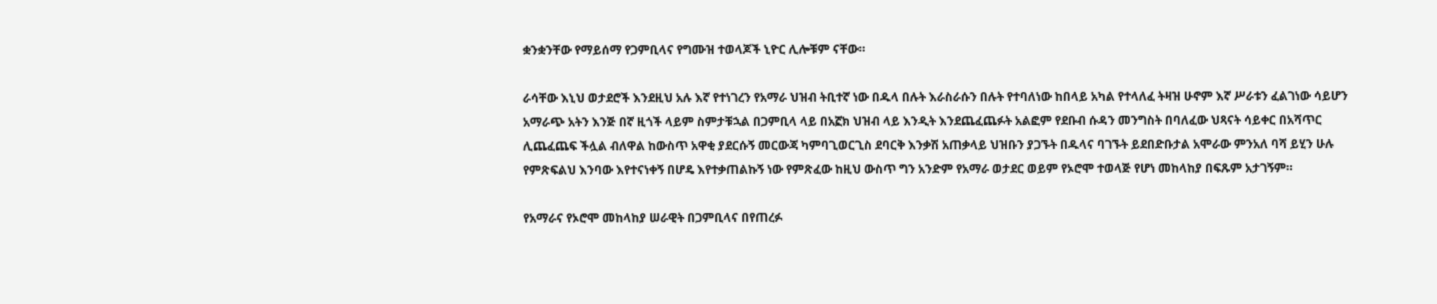ቋንቋንቸው የማይሰማ የጋምቢላና የግሙዝ ተወላጆች ኒዮር ሊሎቹም ናቸው።

ራሳቸው እኒህ ወታደሮች እንደዚህ አሉ እኛ የተነገረን የአማራ ህዝብ ትቢተኛ ነው በዱላ በሉት እራስራሱን በሉት የተባለነው ከበላይ አካል የተላለፈ ትዛዝ ሁኖም እኛ ሥራቱን ፈልገነው ሳይሆን አማራጭ አትን እንጅ በኛ ዚጎች ላይም ስምታቹኋል በጋምቢላ ላይ በአኟክ ህዝብ ላይ እንዲት እንደጨፈጨፉት አልፎም የደቡብ ሱዳን መንግስት በባለፈው ህጻናት ሳይቀር በአሻጥር ሊጨፈጨፍ ችሏል ብለዋል ከውስጥ አዋቂ ያደርሱኝ መርውጃ ካምባጊወርጊስ ደባርቅ እንቃሽ አጠቃላይ ህዝቡን ያጋኙት በዱላና ባገኙት ይደበድቡታል አሞራው ምንአለ ባሻ ይሂን ሁሉ የምጽፍልህ እንባው እየተናነቀኝ በሆዴ እየተቃጠልኩኝ ነው የምጽፈው ከዚህ ውስጥ ግን አንድም የአማራ ወታደር ወይም የኦሮሞ ተወላጅ የሆነ መከላከያ በፍጹም አታገኝም።

የአማራና የኦሮሞ መከላከያ ሠራዊት በጋምቢላና በየጠረፉ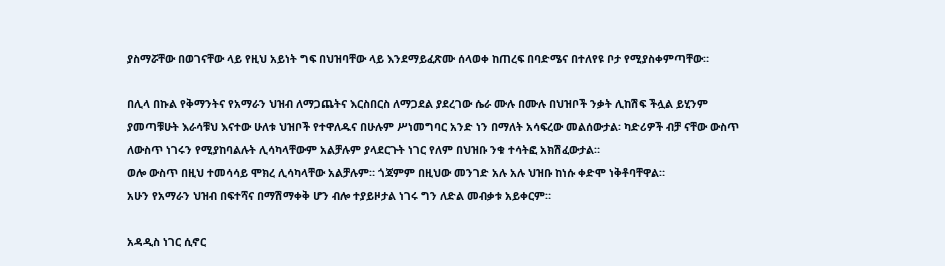ያስማሯቸው በወገናቸው ላይ የዚህ አይነት ግፍ በህዝባቸው ላይ እንደማይፈጽሙ ሰላወቀ ከጠረፍ በባድሜና በተለየዩ ቦታ የሚያስቀምጣቸው።

በሊላ በኩል የቅማንትና የአማራን ህዝብ ለማጋጨትና እርስበርስ ለማጋደል ያደረገው ሴራ ሙሉ በሙሉ በህዝቦች ንቃት ሊከሽፍ ችሏል ይሂንም ያመጣቹሁት እራሳቹህ እናተው ሁለቱ ህዝቦች የተዋለዱና በሁሉም ሥነመግባር አንድ ነን በማለት አሳፍረው መልሰውታል፡ ካድሪዎች ብቻ ናቸው ውስጥ ለውስጥ ነገሩን የሚያከባልሉት ሊሳካላቸውም አልቻሉም ያላደርጉት ነገር የለም በህዝቡ ንቁ ተሳትፎ አክሽፈውታል።
ወሎ ውስጥ በዚህ ተመሳሳይ ሞክረ ሊሳካላቸው አልቻሉም። ጎጃምም በዚህው መንገድ አሉ አሉ ህዝቡ ከነሱ ቀድሞ ነቅቶባቸዋል።
አሁን የአማራን ህዝብ በፍተሻና በማሽማቀቅ ሆን ብሎ ተያይዞታል ነገሩ ግን ለድል መብቃቱ አይቀርም።

አዳዲስ ነገር ሲኖር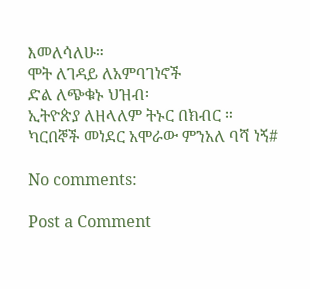እመለሳለሁ።
ሞት ለገዳይ ለአምባገነኖች
ድል ለጭቁኑ ህዝብ፡
ኢትዮጵያ ለዘላለም ትኑር በክብር ።
ካርበኞች መነደር አሞራው ምንአለ ባሻ ነኝ#

No comments:

Post a Comment